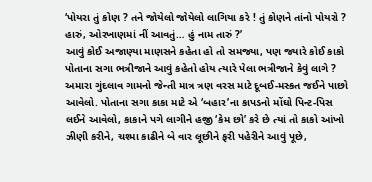‘પોયરા તું કોણ ? તને જોયેલો જોયેલો લાગિયા કરે ! તું કોણને તાંનો પોયરો ? હારું, ઓરખાણમાં નીં આવતું… હું નામ તારું ?’
આવું કોઈ અજાણ્યા માણસને કહેતા હો તો સમજ્યા, પણ જ્યારે કોઈ કાકો પોતાના સગા ભત્રીજાને આવું કહેતો હોય ત્યારે પેલા ભત્રીજાને કેવું લાગે ?
અમારા ગુંદલાવ ગામનો જેન્તી માત્ર ત્રણ વરસ માટે દૂબઈ-મસ્કત જઈને પાછો આવેલો. પોતાના સગા કાકા માટે એ ‘બહાર’ના કાપડનો મોંઘો પિન્ટ-પિસ લઈને આવેલો, કાકાને પગે લાગીને હજી ‘કેમ છો’ કરે છે ત્યાં તો કાકો આંખો ઝીણી કરીને, ચશ્મા કાઢીને બે વાર લૂછીને ફરી પહેરીને આવું પૂછે,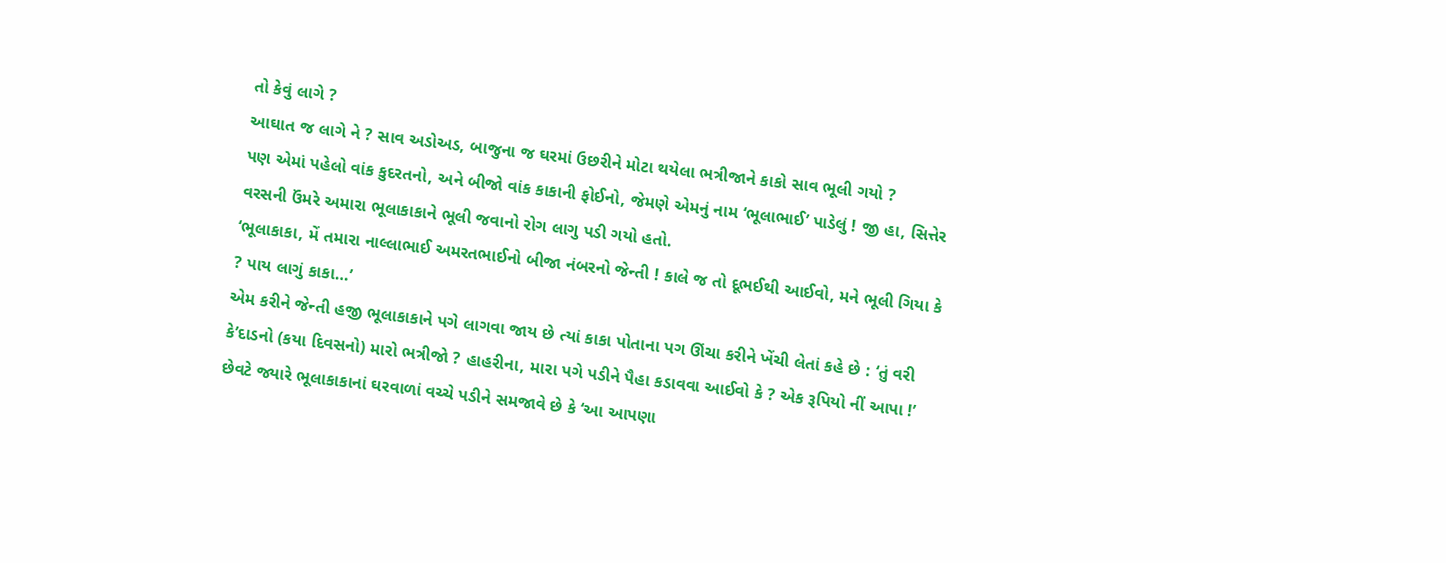તો કેવું લાગે ?
આઘાત જ લાગે ને ? સાવ અડોઅડ, બાજુના જ ઘરમાં ઉછરીને મોટા થયેલા ભત્રીજાને કાકો સાવ ભૂલી ગયો ?
પણ એમાં પહેલો વાંક કુદરતનો, અને બીજો વાંક કાકાની ફોઈનો, જેમણે એમનું નામ ‘ભૂલાભાઈ’ પાડેલું ! જી હા, સિત્તેર વરસની ઉંમરે અમારા ભૂલાકાકાને ભૂલી જવાનો રોગ લાગુ પડી ગયો હતો.
‘ભૂલાકાકા, મેં તમારા નાલ્લાભાઈ અમરતભાઈનો બીજા નંબરનો જેન્તી ! કાલે જ તો દૂભઈથી આઈવો, મને ભૂલી ગિયા કે ? પાય લાગું કાકા…’
એમ કરીને જેન્તી હજી ભૂલાકાકાને પગે લાગવા જાય છે ત્યાં કાકા પોતાના પગ ઊંચા કરીને ખેંચી લેતાં કહે છે : ‘તું વરી કે’દાડનો (કયા દિવસનો) મારો ભત્રીજો ? હાહરીના, મારા પગે પડીને પૈહા કડાવવા આઈવો કે ? એક રૂપિયો નીં આપા !’
છેવટે જ્યારે ભૂલાકાકાનાં ઘરવાળાં વચ્ચે પડીને સમજાવે છે કે ‘આ આપણા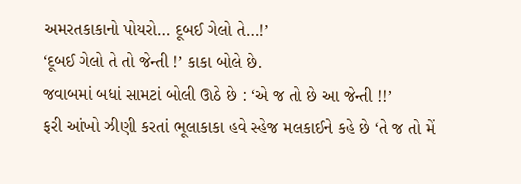અમરતકાકાનો પોયરો… દૂબઈ ગેલો તે…!’
‘દૂબઈ ગેલો તે તો જેન્તી !’ કાકા બોલે છે.
જવાબમાં બધાં સામટાં બોલી ઊઠે છે : ‘એ જ તો છે આ જેન્તી !!’
ફરી આંખો ઝીણી કરતાં ભૂલાકાકા હવે સ્હેજ મલકાઈને કહે છે ‘તે જ તો મેં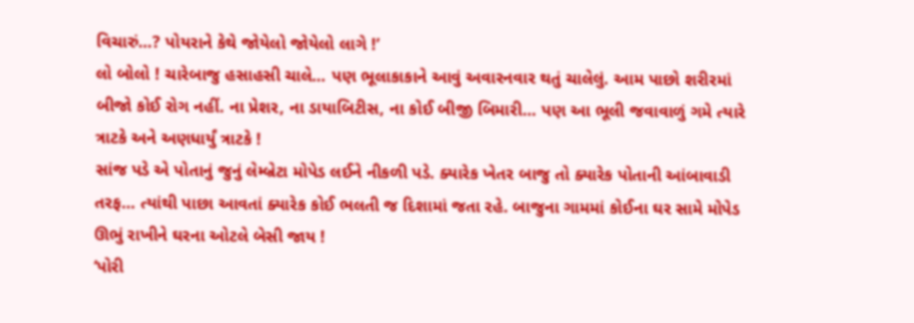વિચારું…? પોયરાને કેથે જોયેલો જોયેલો લાગે !’
લો બોલો ! ચારેબાજુ હસાહસી ચાલે… પણ ભૂલાકાકાને આવું અવારનવાર થતું ચાલેલું. આમ પાછો શરીરમાં બીજો કોઈ રોગ નહીં. ના પ્રેશર, ના ડાયાબિટીસ, ના કોઈ બીજી બિમારી… પણ આ ભૂલી જવાવાળું ગમે ત્યારે ત્રાટકે અને અણધાર્યું ત્રાટકે !
સાંજ પડે એ પોતાનું જુનું લેમ્બ્રેટા મોપેડ લઈને નીકળી પડે. ક્યારેક ખેતર બાજુ તો ક્યારેક પોતાની આંબાવાડી તરફ… ત્યાંથી પાછા આવતાં ક્યારેક કોઈ ભલતી જ દિશામાં જતા રહે. બાજુના ગામમાં કોઈના ઘર સામે મોપેડ ઊભું રાખીને ઘરના ઓટલે બેસી જાય !
‘પોરી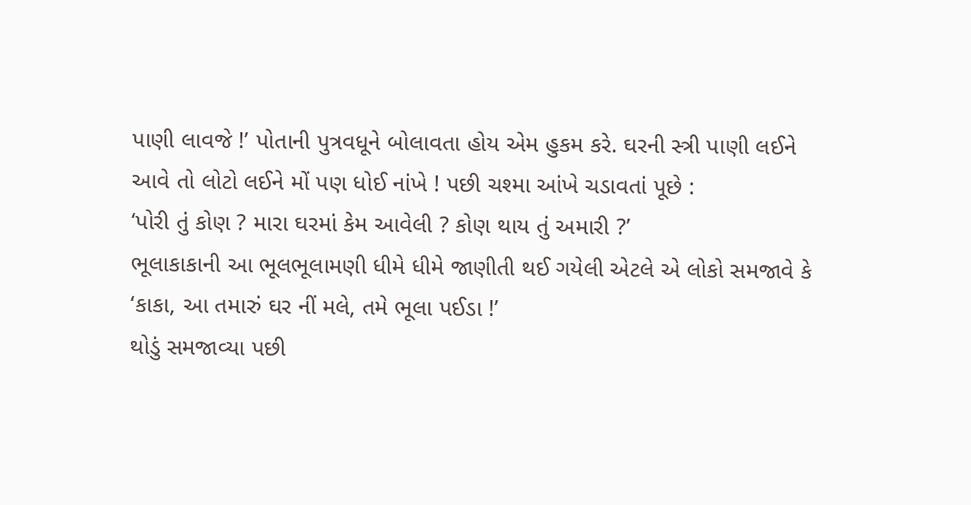પાણી લાવજે !’ પોતાની પુત્રવધૂને બોલાવતા હોય એમ હુકમ કરે. ઘરની સ્ત્રી પાણી લઈને આવે તો લોટો લઈને મોં પણ ધોઈ નાંખે ! પછી ચશ્મા આંખે ચડાવતાં પૂછે :
‘પોરી તું કોણ ? મારા ઘરમાં કેમ આવેલી ? કોણ થાય તું અમારી ?’
ભૂલાકાકાની આ ભૂલભૂલામણી ધીમે ધીમે જાણીતી થઈ ગયેલી એટલે એ લોકો સમજાવે કે ‘કાકા, આ તમારું ઘર નીં મલે, તમે ભૂલા પઈડા !’
થોડું સમજાવ્યા પછી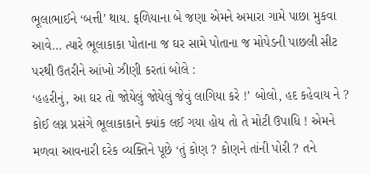ભૂલાભાઈને ‘બત્તી’ થાય. ફળિયાના બે જણા એમને અમારા ગામે પાછા મુકવા આવે… ત્યારે ભૂલાકાકા પોતાના જ ઘર સામે પોતાના જ મોપેડની પાછલી સીટ પરથી ઉતરીને આંખો ઝીણી કરતાં બોલે :
‘હહરીનું, આ ઘર તો જોયેલું જોયેલું જેવું લાગિયા કરે !’ બોલો, હદ કહેવાય ને ?
કોઈ લગ્ન પ્રસંગે ભૂલાકાકાને ક્યાંક લઈ ગયા હોય તો તે મોટી ઉપાધિ ! એમને મળવા આવનારી દરેક વ્યક્તિને પૂછે ‘તું કોણ ? કોણને તાંની પોરી ? તને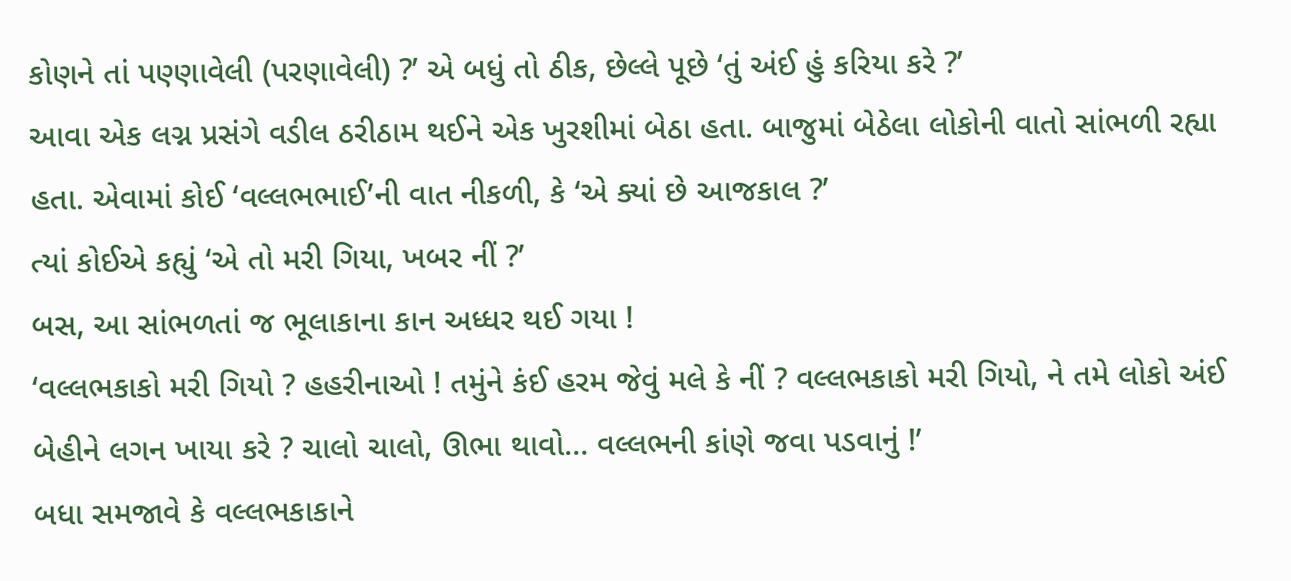કોણને તાં પણ્ણાવેલી (પરણાવેલી) ?’ એ બધું તો ઠીક, છેલ્લે પૂછે ‘તું અંઈ હું કરિયા કરે ?’
આવા એક લગ્ન પ્રસંગે વડીલ ઠરીઠામ થઈને એક ખુરશીમાં બેઠા હતા. બાજુમાં બેઠેલા લોકોની વાતો સાંભળી રહ્યા હતા. એવામાં કોઈ ‘વલ્લભભાઈ’ની વાત નીકળી, કે ‘એ ક્યાં છે આજકાલ ?’
ત્યાં કોઈએ કહ્યું ‘એ તો મરી ગિયા, ખબર નીં ?’
બસ, આ સાંભળતાં જ ભૂલાકાના કાન અધ્ધર થઈ ગયા !
‘વલ્લભકાકો મરી ગિયો ? હહરીનાઓ ! તમુંને કંઈ હરમ જેવું મલે કે નીં ? વલ્લભકાકો મરી ગિયો, ને તમે લોકો અંઈ બેહીને લગન ખાયા કરે ? ચાલો ચાલો, ઊભા થાવો… વલ્લભની કાંણે જવા પડવાનું !’
બધા સમજાવે કે વલ્લભકાકાને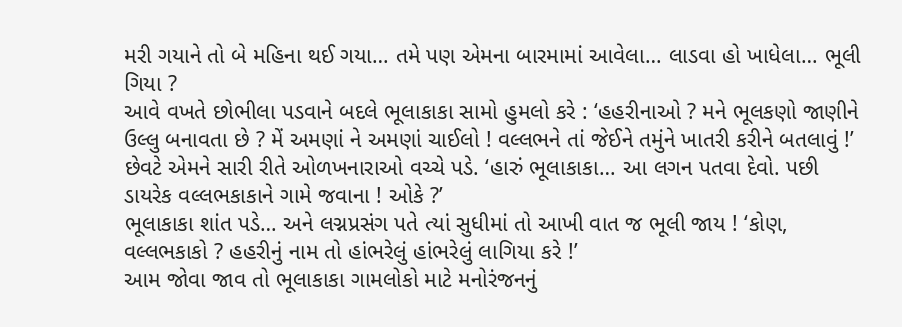મરી ગયાને તો બે મહિના થઈ ગયા… તમે પણ એમના બારમામાં આવેલા… લાડવા હો ખાધેલા… ભૂલી ગિયા ?
આવે વખતે છોભીલા પડવાને બદલે ભૂલાકાકા સામો હુમલો કરે : ‘હહરીનાઓ ? મને ભૂલકણો જાણીને ઉલ્લુ બનાવતા છે ? મેં અમણાં ને અમણાં ચાઈલો ! વલ્લભને તાં જેઈને તમુંને ખાતરી કરીને બતલાવું !’
છેવટે એમને સારી રીતે ઓળખનારાઓ વચ્ચે પડે. ‘હારું ભૂલાકાકા… આ લગન પતવા દેવો. પછી ડાયરેક વલ્લભકાકાને ગામે જવાના ! ઓકે ?’
ભૂલાકાકા શાંત પડે… અને લગ્નપ્રસંગ પતે ત્યાં સુધીમાં તો આખી વાત જ ભૂલી જાય ! ‘કોણ, વલ્લભકાકો ? હહરીનું નામ તો હાંભરેલું હાંભરેલું લાગિયા કરે !’
આમ જોવા જાવ તો ભૂલાકાકા ગામલોકો માટે મનોરંજનનું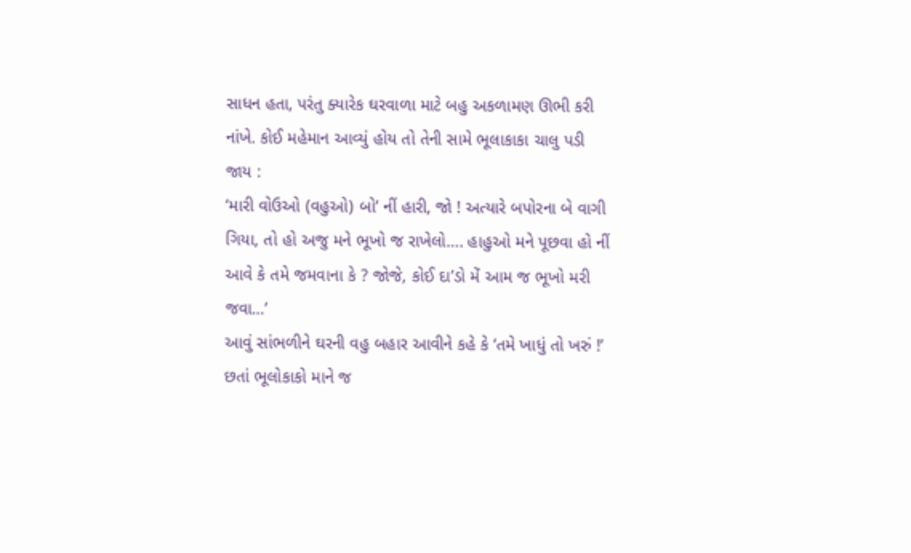સાધન હતા, પરંતુ ક્યારેક ઘરવાળા માટે બહુ અકળામણ ઊભી કરી નાંખે. કોઈ મહેમાન આવ્યું હોય તો તેની સામે ભૂલાકાકા ચાલુ પડી જાય :
‘મારી વોઉઓ (વહુઓ) બો’ નીં હારી, જો ! અત્યારે બપોરના બે વાગી ગિયા, તો હો અજુ મને ભૂખો જ રાખેલો…. હાહુઓ મને પૂછવા હો નીં આવે કે તમે જમવાના કે ? જોજે, કોઈ દા’ડો મેં આમ જ ભૂખો મરી જવા…’
આવું સાંભળીને ઘરની વહુ બહાર આવીને કહે કે ‘તમે ખાધું તો ખરું !’
છતાં ભૂલોકાકો માને જ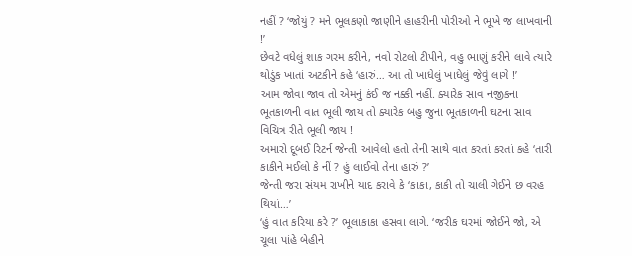નહીં ? ‘જોયું ? મને ભૂલકણો જાણીને હાહરીની પોરીઓ ને ભૂખે જ લાખવાની !’
છેવટે વધેલું શાક ગરમ કરીને, નવો રોટલો ટીપીને, વહુ ભાણું કરીને લાવે ત્યારે થોડુંક ખાતાં અટકીને કહે ‘હારું… આ તો ખાધેલું ખાધેલું જેવું લાગે !’
આમ જોવા જાવ તો એમનું કંઈ જ નક્કી નહીં. ક્યારેક સાવ નજીકના ભૂતકાળની વાત ભૂલી જાય તો ક્યારેક બહુ જુના ભૂતકાળની ઘટના સાવ વિચિત્ર રીતે ભૂલી જાય !
અમારો દૂબઈ રિટર્ન જેન્તી આવેલો હતો તેની સાથે વાત કરતાં કરતાં કહે ‘તારી કાકીને મઈલો કે નીં ? હું લાઈવો તેના હારું ?’
જેન્તી જરા સંયમ રાખીને યાદ કરાવે કે ‘કાકા, કાકી તો ચાલી ગેઈને છ વરહ થિયાં…’
‘હું વાત કરિયા કરે ?’ ભૂલાકાકા હસવા લાગે. ‘જરીક ઘરમાં જોઈને જો, એ ચૂલા પાંહે બેહીને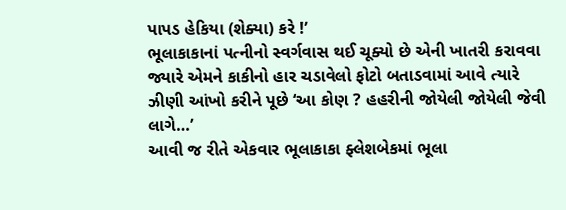પાપડ હેકિયા (શેક્યા) કરે !’
ભૂલાકાકાનાં પત્નીનો સ્વર્ગવાસ થઈ ચૂક્યો છે એની ખાતરી કરાવવા જ્યારે એમને કાકીનો હાર ચડાવેલો ફોટો બતાડવામાં આવે ત્યારે ઝીણી આંખો કરીને પૂછે ‘આ કોણ ? હહરીની જોયેલી જોયેલી જેવી લાગે…’
આવી જ રીતે એકવાર ભૂલાકાકા ફ્લેશબેકમાં ભૂલા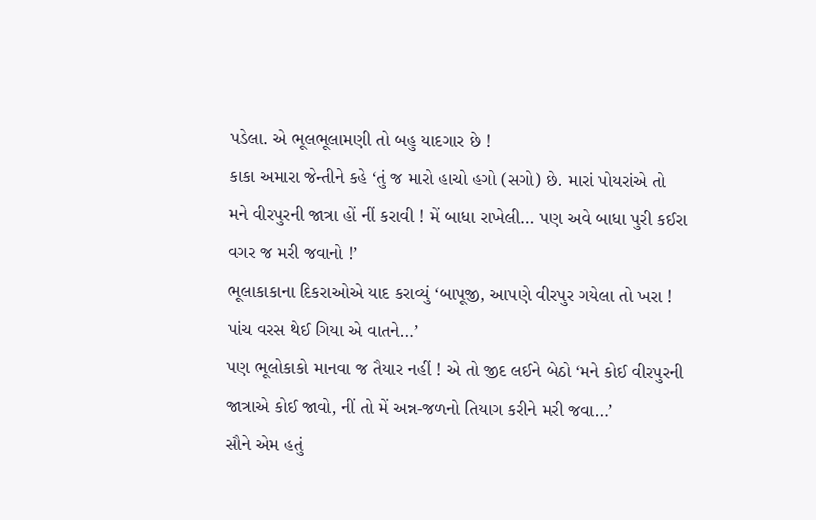પડેલા. એ ભૂલભૂલામણી તો બહુ યાદગાર છે !
કાકા અમારા જેન્તીને કહે ‘તું જ મારો હાચો હગો (સગો) છે. મારાં પોયરાંએ તો મને વીરપુરની જાત્રા હોં નીં કરાવી ! મેં બાધા રાખેલી… પણ અવે બાધા પુરી કઈરા વગર જ મરી જવાનો !’
ભૂલાકાકાના દિકરાઓએ યાદ કરાવ્યું ‘બાપૂજી, આપણે વીરપુર ગયેલા તો ખરા ! પાંચ વરસ થેઈ ગિયા એ વાતને…’
પણ ભૂલોકાકો માનવા જ તૈયાર નહીં ! એ તો જીદ લઈને બેઠો ‘મને કોઈ વીરપુરની જાત્રાએ કોઈ જાવો, નીં તો મેં અન્ન-જળનો તિયાગ કરીને મરી જવા…’
સૌને એમ હતું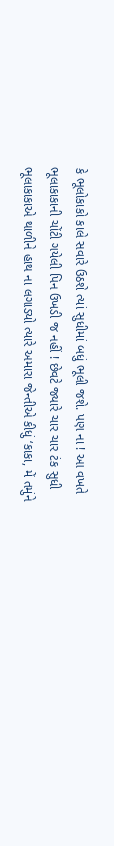કે ભૂલોકાકો કાલે સવારે ઉઠશે ત્યાં સુધીમાં બધું ભૂલી જશે. પણ ના ! આ વખતે ભૂલાકાકાની ચોંટી ગયેલી પિન ઉખડી જ નહીં ! છેવટે જ્યારે ચાર ચાર ટંક સુધી ભૂલાકાકાએ થાળીને હાથ ના લગાડ્યો ત્યારે અમારા જેન્તીએ કીધું ‘કાકા, મેં તમુંને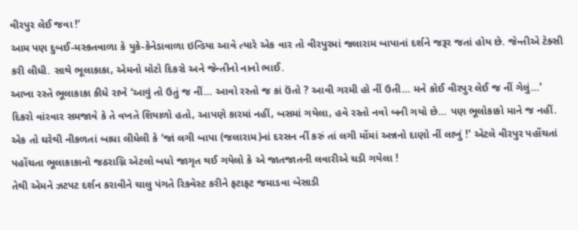વીરપુર લેઈ જવા !’
આમ પણ દુબઈ-મસ્કતવાળા કે યુકે-કેનેડાવાળા ઇન્ડિયા આવે ત્યારે એક વાર તો વીરપુરમાં જલારામ બાપાનાં દર્શને જરૂર જતાં હોય છે. જેન્તીએ ટેક્સી કરી લીધી. સાથે ભૂલાકાકા, એમનો મોટો દિકરો અને જેન્તીનો નાનો ભાઈ.
આખા રસ્તે ભૂલાકાકા કીધે રાખે ‘આવું તો ઉતું જ નીં… આવો રસ્તો જ કાં ઉંતો ? આવી ગરમી હો નીં ઉતી… મને કોઈ વીરપુર લેઈ જ નીં ગેલું…’
દિકરો વાંરવાર સમજાવે કે તે વખતે શિયાળો હતો, આપણે કારમાં નહીં, બસમાં ગયેલા, હવે રસ્તો નવો બની ગયો છે… પણ ભૂલોકાકો માને જ નહીં.
એક તો ઘરેથી નીકળતાં બાધા લીધેલી કે ‘જાં લગી બાપા (જલારામ)નાં દરસન નીં કરું તાં લગી મોંમાં અન્નનો દાણો નીં લાખું !' એટલે વીરપુર પહોંચતાં પહોંચતા ભૂલાકાકાનો જઠરાગ્નિ એટલો બધો જાગૃત થઈ ગયેલો કે એ જાતજાતની લવારીએ ચડી ગયેલા !
તેથી એમને ઝટપટ દર્શન કરાવીને ચાલુ પંગતે રિક્વેસ્ટ કરીને ફટાફટ જમાડવા બેસાડી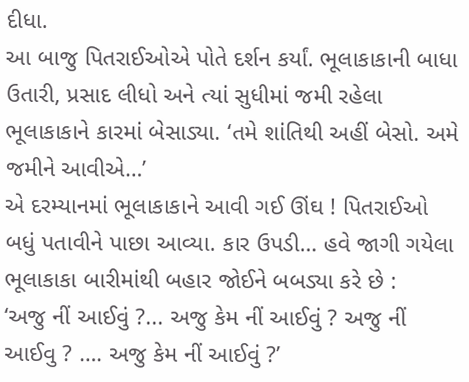દીધા.
આ બાજુ પિતરાઈઓએ પોતે દર્શન કર્યાં. ભૂલાકાકાની બાધા ઉતારી, પ્રસાદ લીધો અને ત્યાં સુધીમાં જમી રહેલા ભૂલાકાકાને કારમાં બેસાડ્યા. ‘તમે શાંતિથી અહીં બેસો. અમે જમીને આવીએ…’
એ દરમ્યાનમાં ભૂલાકાકાને આવી ગઈ ઊંઘ ! પિતરાઈઓ બધું પતાવીને પાછા આવ્યા. કાર ઉપડી… હવે જાગી ગયેલા ભૂલાકાકા બારીમાંથી બહાર જોઈને બબડ્યા કરે છે :
‘અજુ નીં આઈવું ?... અજુ કેમ નીં આઈવું ? અજુ નીં આઈવુ ? …. અજુ કેમ નીં આઈવું ?’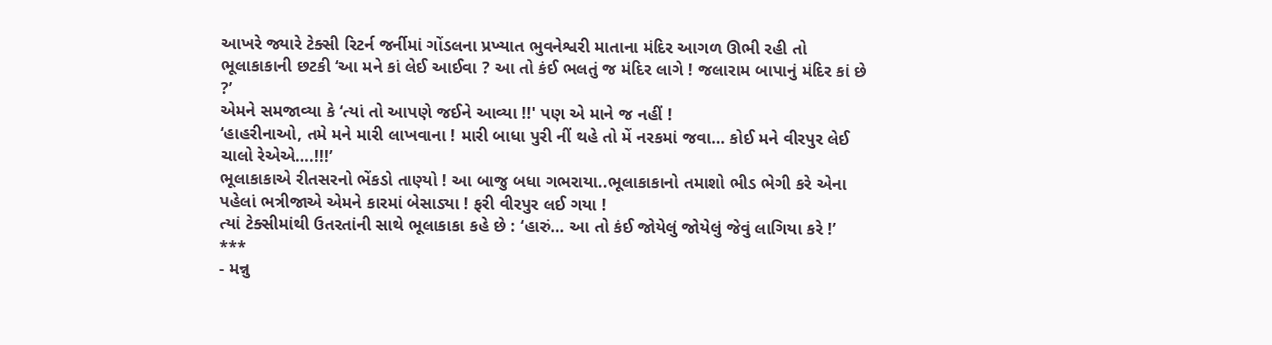આખરે જ્યારે ટેક્સી રિટર્ન જર્નીમાં ગોંડલના પ્રખ્યાત ભુવનેશ્વરી માતાના મંદિર આગળ ઊભી રહી તો ભૂલાકાકાની છટકી ‘આ મને કાં લેઈ આઈવા ? આ તો કંઈ ભલતું જ મંદિર લાગે ! જલારામ બાપાનું મંદિર કાં છે ?’
એમને સમજાવ્યા કે ‘ત્યાં તો આપણે જઈને આવ્યા !!' પણ એ માને જ નહીં !
‘હાહરીનાઓ, તમે મને મારી લાખવાના ! મારી બાધા પુરી નીં થહે તો મેં નરકમાં જવા… કોઈ મને વીરપુર લેઈ ચાલો રેએએ….!!!’
ભૂલાકાકાએ રીતસરનો ભેંકડો તાણ્યો ! આ બાજુ બધા ગભરાયા..ભૂલાકાકાનો તમાશો ભીડ ભેગી કરે એના પહેલાં ભત્રીજાએ એમને કારમાં બેસાડ્યા ! ફરી વીરપુર લઈ ગયા !
ત્યાં ટેક્સીમાંથી ઉતરતાંની સાથે ભૂલાકાકા કહે છે : ‘હારું… આ તો કંઈ જોયેલું જોયેલું જેવું લાગિયા કરે !’
***
- મન્નુ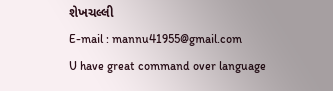શેખચલ્લી
E-mail : mannu41955@gmail.com
U have great command over language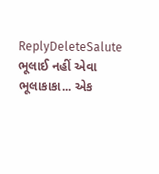ReplyDeleteSalute
ભૂલાઈ નહીં એવા ભૂલાકાકા... એક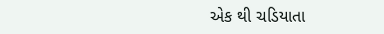એક થી ચડિયાતા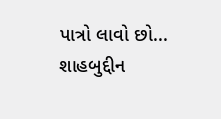પાત્રો લાવો છો... શાહબુદ્દીન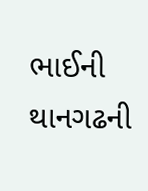ભાઈની થાનગઢની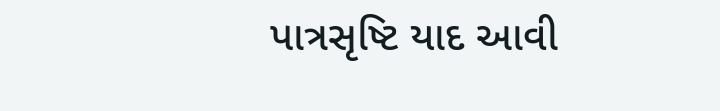પાત્રસૃષ્ટિ યાદ આવી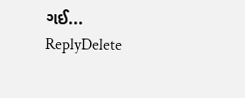ગઈ...
ReplyDelete